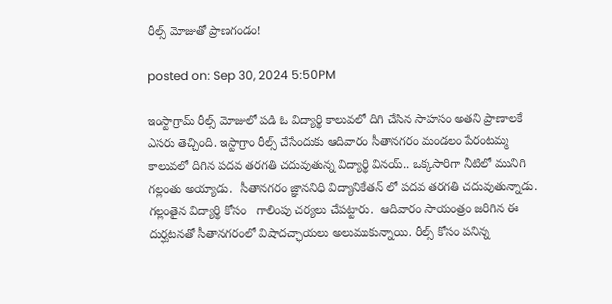రీల్స్ మోజుతో ప్రాణగండం!

posted on: Sep 30, 2024 5:50PM

ఇంస్టాగ్రామ్ రీల్స్ మోజులో పడి ఓ విద్యార్థి కాలువలో దిగి చేసిన సాహసం అతని ప్రాణాలకే ఎసరు తెచ్చింది. ఇస్టాగ్రాం రీల్స్ చేసేందుకు ఆదివారం సీతానగరం మండలం పేరంటమ్మ కాలువలో దిగిన పదవ తరగతి చదువుతున్న విద్యార్థి వినయ్.. ఒక్కసారిగా నీటిలో మునిగి గల్లంతు అయ్యాడు.  సీతానగరం జ్ఞాననిధి విద్యానికేతన్ లో పదవ తరగతి చదువుతున్నాడు. గల్లంతైన విద్యార్థి కోసం   గాలింపు చర్యలు చేపట్టారు.  ఆదివారం సాయంత్రం జరిగిన ఈ దుర్ఘటనతో సీతానగరంలో విషాదచ్ఛాయలు అలుముకున్నాయి. రీల్స్ కోసం పనిన్న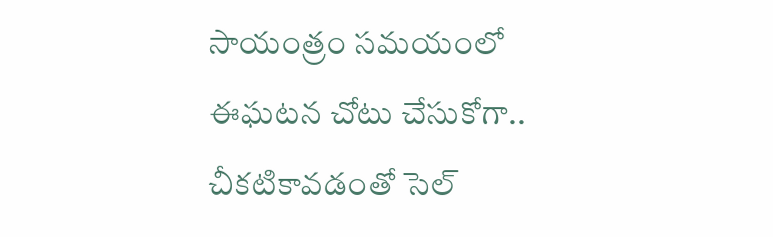సాయంత్రం సమయంలో ఈఘటన చోటు చేసుకోగా.. చీకటికావడంతో సెల్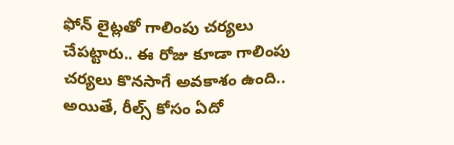ఫోన్ లైట్లతో గాలింపు చర్యలు చేపట్టారు.. ఈ రోజు కూడా గాలింపు చర్యలు కొనసాగే అవకాశం ఉంది.. అయితే, రీల్స్‌ కోసం ఏదో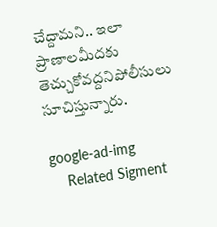చేద్దామని.. ఇలా ప్రాణాలమీదకు తెచ్చుకోవద్దనిపోలీసులు సూచిస్తున్నారు.

google-ad-img
    Related Sigment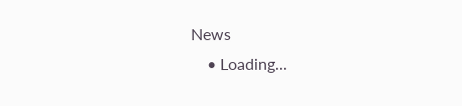News
    • Loading...